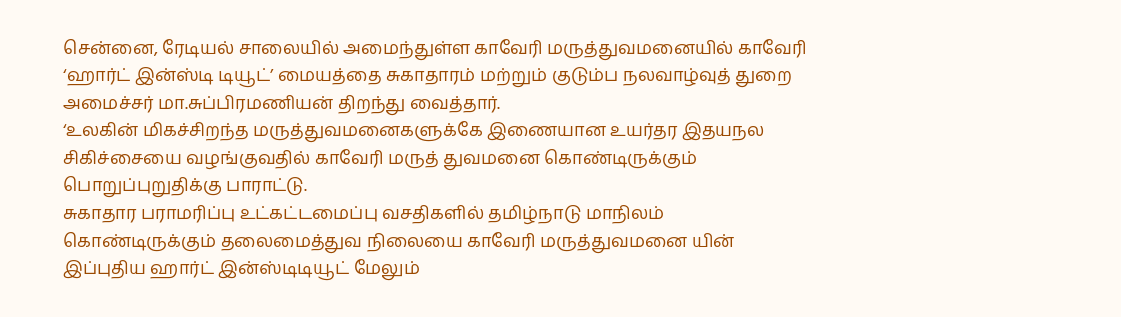சென்னை, ரேடியல் சாலையில் அமைந்துள்ள காவேரி மருத்துவமனையில் காவேரி ‘ஹார்ட் இன்ஸ்டி டியூட்’ மையத்தை சுகாதாரம் மற்றும் குடும்ப நலவாழ்வுத் துறை அமைச்சர் மா.சுப்பிரமணியன் திறந்து வைத்தார்.
‘உலகின் மிகச்சிறந்த மருத்துவமனைகளுக்கே இணையான உயர்தர இதயநல சிகிச்சையை வழங்குவதில் காவேரி மருத் துவமனை கொண்டிருக்கும் பொறுப்புறுதிக்கு பாராட்டு.
சுகாதார பராமரிப்பு உட்கட்டமைப்பு வசதிகளில் தமிழ்நாடு மாநிலம் கொண்டிருக்கும் தலைமைத்துவ நிலையை காவேரி மருத்துவமனை யின் இப்புதிய ஹார்ட் இன்ஸ்டிடியூட் மேலும்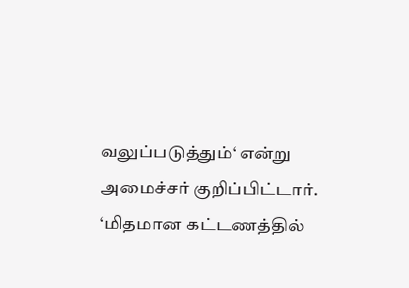வலுப்படுத்தும்‘ என்று அமைச்சர் குறிப்பிட்டார்.
‘மிதமான கட்டணத்தில்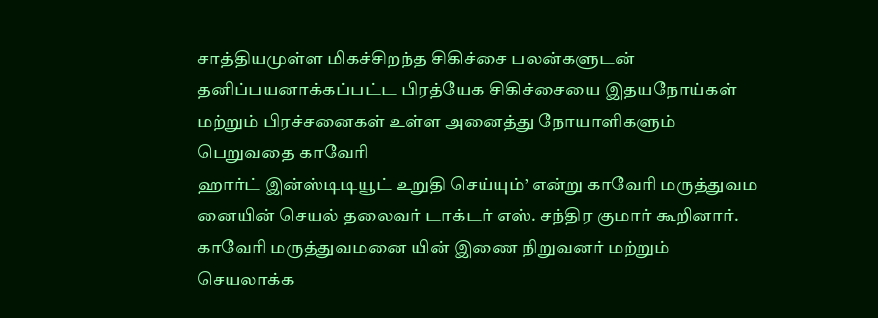சாத்தியமுள்ள மிகச்சிறந்த சிகிச்சை பலன்களுடன் தனிப்பயனாக்கப்பட்ட பிரத்யேக சிகிச்சையை இதயநோய்கள் மற்றும் பிரச்சனைகள் உள்ள அனைத்து நோயாளிகளும் பெறுவதை காவேரி
ஹார்ட் இன்ஸ்டிடியூட் உறுதி செய்யும்’ என்று காவேரி மருத்துவம னையின் செயல் தலைவர் டாக்டர் எஸ். சந்திர குமார் கூறினார்.
காவேரி மருத்துவமனை யின் இணை நிறுவனர் மற்றும் செயலாக்க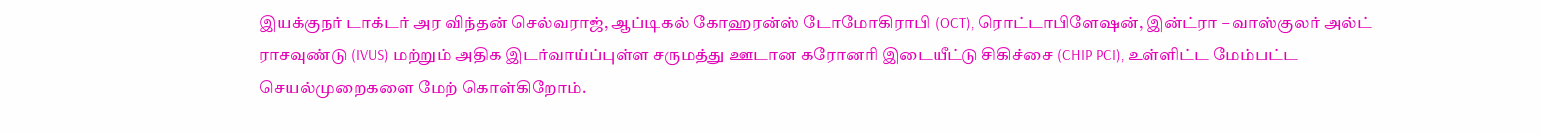இயக்குநர் டாக்டர் அர விந்தன் செல்வராஜ், ஆப்டிகல் கோஹரன்ஸ் டோமோகிராபி (OCT), ரொட்டாபிளேஷன், இன்ட்ரா – வாஸ்குலர் அல்ட் ராசவுண்டு (IVUS) மற்றும் அதிக இடர்வாய்ப்புள்ள சருமத்து ஊடான கரோனரி இடையீட்டு சிகிச்சை (CHIP PCI), உள்ளிட்ட மேம்பட்ட செயல்முறைகளை மேற் கொள்கிறோம்.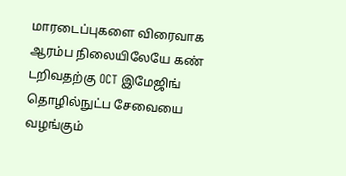மாரடைப்புகளை விரைவாக ஆரம்ப நிலையிலேயே கண் டறிவதற்கு OCT இமேஜிங் தொழில்நுட்ப சேவையை வழங்கும்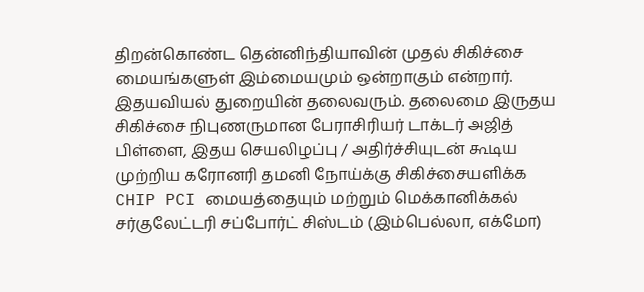திறன்கொண்ட தென்னிந்தியாவின் முதல் சிகிச்சை மையங்களுள் இம்மையமும் ஒன்றாகும் என்றார்.
இதயவியல் துறையின் தலைவரும். தலைமை இருதய சிகிச்சை நிபுணருமான பேராசிரியர் டாக்டர் அஜித் பிள்ளை, இதய செயலிழப்பு / அதிர்ச்சியுடன் கூடிய முற்றிய கரோனரி தமனி நோய்க்கு சிகிச்சையளிக்க CHIP PCI மையத்தையும் மற்றும் மெக்கானிக்கல் சர்குலேட்டரி சப்போர்ட் சிஸ்டம் (இம்பெல்லா, எக்மோ)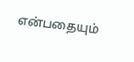என்பதையும்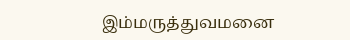இம்மருத்துவமனை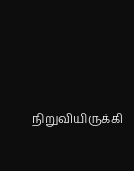நிறுவியிருக்கி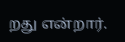றது என்றார்.